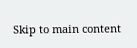Skip to main content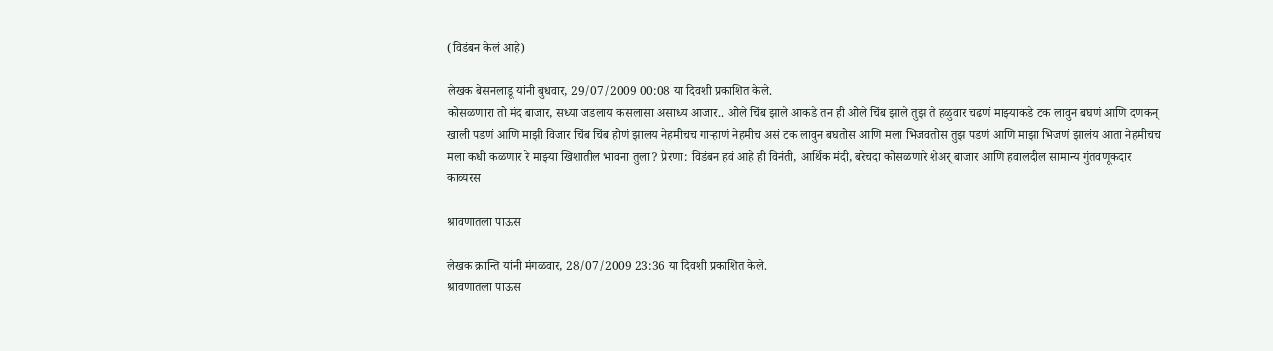(विडंबन केलं आहे)

लेखक बेसनलाडू यांनी बुधवार, 29/07/2009 00:08 या दिवशी प्रकाशित केले.
कोसळणारा तो मंद बाजार, सध्या जडलाय कसलासा असाध्य आजार.. ओले चिंब झाले आकडे तन ही ओले चिंब झाले तुझ ते हळुवार चढणं माझ्याकडे टक लावुन बघणं आणि दणकन् खाली पडणं आणि माझी विजार चिंब चिंब होणं झालय नेहमीचच गार्‍हाणं नेहमीच असं टक लावुन बघतोस आणि मला भिजवतोस तुझ पडणं आणि माझा भिजणं झालंय आता नेहमीचच मला कधी कळणार रे माझ्या खिशातील भावना तुला? प्रेरणा: विडंबन हवं आहे ही विनंती, आर्थिक मंदी, बरेचदा कोसळणारे शेअर् बाजार आणि हवालदील सामान्य गुंतवणूकदार
काव्यरस

श्रावणातला पाऊस

लेखक क्रान्ति यांनी मंगळवार, 28/07/2009 23:36 या दिवशी प्रकाशित केले.
श्रावणातला पाऊस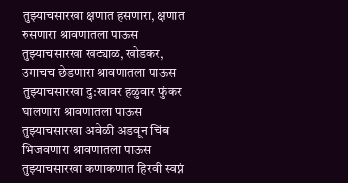तुझ्याचसारखा क्षणात हसणारा, क्षणात रुसणारा श्रावणातला पाऊस तुझ्याचसारखा खट्याळ, खोडकर, उगाचच छेडणारा श्रावणातला पाऊस तुझ्याचसारखा दु:खावर हळुवार फुंकर घालणारा श्रावणातला पाऊस तुझ्याचसारखा अवेळी अडवून चिंब भिजवणारा श्रावणातला पाऊस तुझ्याचसारखा कणाकणात हिरवी स्वप्नं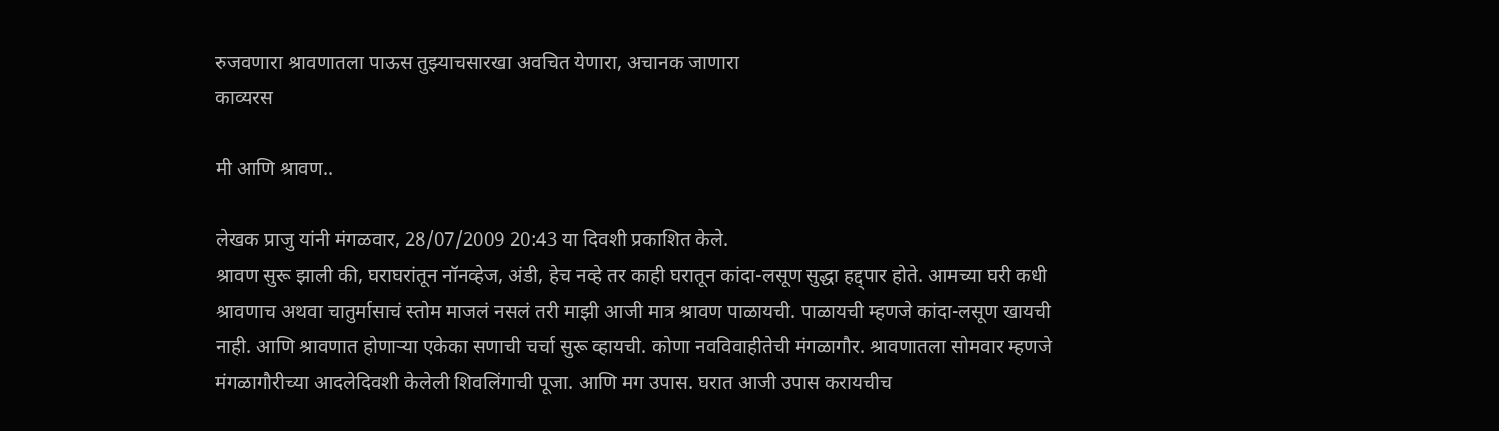रुजवणारा श्रावणातला पाऊस तुझ्याचसारखा अवचित येणारा, अचानक जाणारा
काव्यरस

मी आणि श्रावण..

लेखक प्राजु यांनी मंगळवार, 28/07/2009 20:43 या दिवशी प्रकाशित केले.
श्रावण सुरू झाली की, घराघरांतून नॉनव्हेज, अंडी, हेच नव्हे तर काही घरातून कांदा-लसूण सुद्धा हद्द्पार होते. आमच्या घरी कधी श्रावणाच अथवा चातुर्मासाचं स्तोम माजलं नसलं तरी माझी आजी मात्र श्रावण पाळायची. पाळायची म्हणजे कांदा-लसूण खायची नाही. आणि श्रावणात होणार्‍या एकेका सणाची चर्चा सुरू व्हायची. कोणा नवविवाहीतेची मंगळागौर. श्रावणातला सोमवार म्हणजे मंगळागौरीच्या आदलेदिवशी केलेली शिवलिंगाची पूजा. आणि मग उपास. घरात आजी उपास करायचीच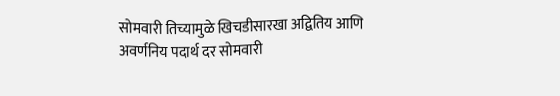सोमवारी तिच्यामुळे खिचडीसारखा अद्वितिय आणि अवर्णनिय पदार्थ दर सोमवारी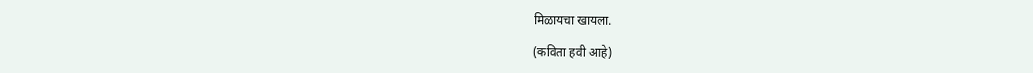मिळायचा खायला.

(कविता हवी आहे)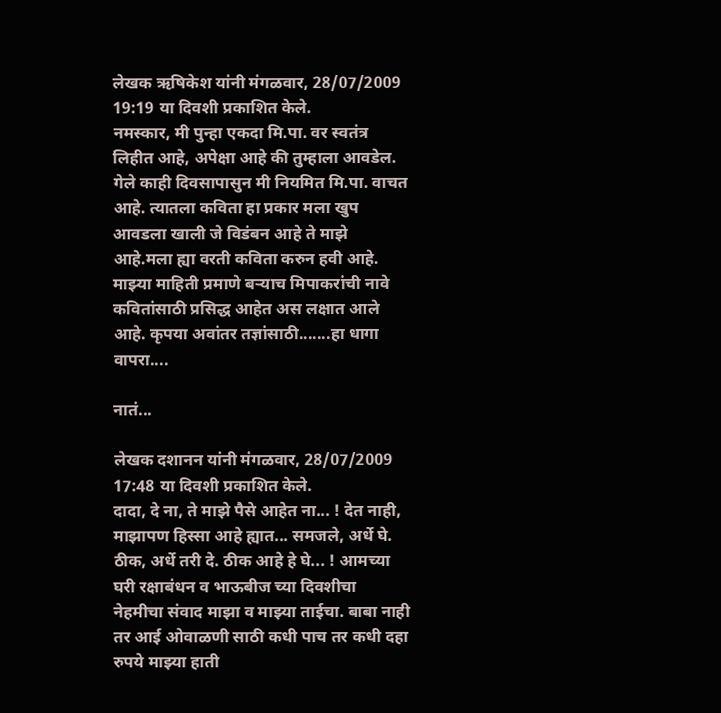लेखक ऋषिकेश यांनी मंगळवार, 28/07/2009 19:19 या दिवशी प्रकाशित केले.
नमस्कार, मी पुन्हा एकदा मि.पा. वर स्वतंत्र लिहीत आहे, अपेक्षा आहे की तुम्हाला आवडेल. गेले काही दिवसापासुन मी नियमित मि.पा. वाचत आहे. त्यातला कविता हा प्रकार मला खुप आवडला खाली जे विडंबन आहे ते माझे आहे.मला ह्या वरती कविता करुन हवी आहे. माझ्या माहिती प्रमाणे बर्‍याच मिपाकरांची नावे कवितांसाठी प्रसिद्ध आहेत अस लक्षात आले आहे. कृपया अवांतर तज्ञांसाठी.......हा धागा वापरा....

नातं...

लेखक दशानन यांनी मंगळवार, 28/07/2009 17:48 या दिवशी प्रकाशित केले.
दादा, दे ना, ते माझे पैसे आहेत ना... ! देत नाही, माझापण हिस्सा आहे ह्यात... समजले, अर्धे घे. ठीक, अर्धे तरी दे. ठीक आहे हे घे... ! आमच्या घरी रक्षाबंधन व भाऊबीज च्या दिवशीचा नेहमीचा संवाद माझा व माझ्या ताईचा. बाबा नाही तर आई ओवाळणी साठी कधी पाच तर कधी दहा रुपये माझ्या हाती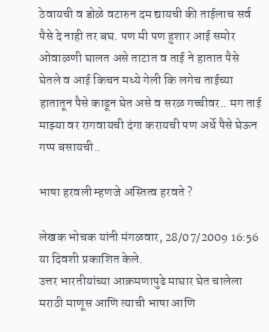ठेवायची व डोळे वटारुन दम द्यायची की ताईलाच सर्व पैसे दे नाही तर बघ. पण मी पण हुशार आई समोर ओवाळणी घालत असे ताटात व ताई ने हातात पैसे घेतले व आई किचन मध्ये गेली कि लगेच ताईच्या हातातून पैसे काढून घेत असे व सरळ गच्चीवर.. मग ताई माझ्या वर रागवायची दंगा करायची पण अर्धे पैसे घेऊन गप्प बसायची..

भाषा हरवली म्हणजे अस्तित्व हरवते ?

लेखक भोचक यांनी मंगळवार, 28/07/2009 16:56 या दिवशी प्रकाशित केले.
उत्तर भारतीयांच्या आक्रमणापुढे माघार घेत चालेला मराठी माणूस आणि त्याची भाषा आणि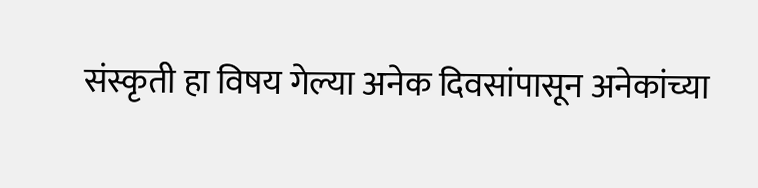संस्कृती हा विषय गेल्या अनेक दिवसांपासून अनेकांच्या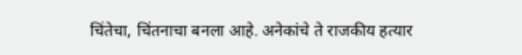चिंतेचा, चिंतनाचा बनला आहे. अनेकांचे ते राजकीय हत्यार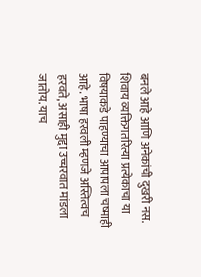बनले आहे आणि अनेकांची दुखरी नस. शिवाय व्यक्तिगतरित्या प्रत्येकाचा या विषयाकडे पाहण्याचा आपापला चष्माही आहे. भाषा हरवली म्हणजे अस्तित्वच हरवते, असाही मुद्दा उच्चरवात मांडला जातोय. याच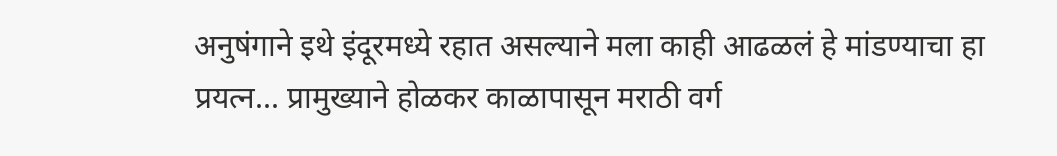अनुषंगाने इथे इंदूरमध्ये रहात असल्याने मला काही आढळलं हे मांडण्याचा हा प्रयत्न... प्रामुख्याने होळकर काळापासून मराठी वर्ग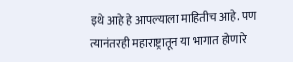इथे आहे हे आपल्याला माहितीच आहे. पण त्यानंतरही महाराष्ट्रातून या भागात होणारे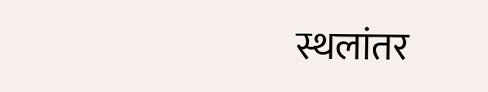स्थलांतर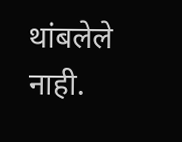थांबलेले नाही.